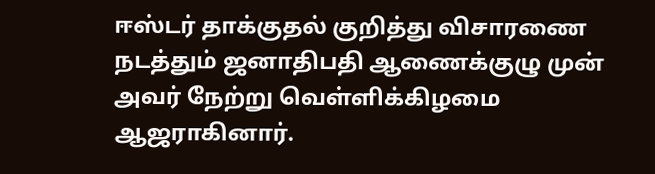ஈஸ்டர் தாக்குதல் குறித்து விசாரணை நடத்தும் ஜனாதிபதி ஆணைக்குழு முன் அவர் நேற்று வெள்ளிக்கிழமை ஆஜராகினார்.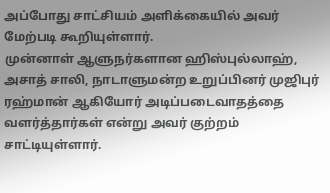அப்போது சாட்சியம் அளிக்கையில் அவர் மேற்படி கூறியுள்ளார்.
முன்னாள் ஆளுநர்களான ஹிஸ்புல்லாஹ், அசாத் சாலி, நாடாளுமன்ற உறுப்பினர் முஜிபுர் ரஹ்மான் ஆகியோர் அடிப்படைவாதத்தை வளர்த்தார்கள் என்று அவர் குற்றம் சாட்டியுள்ளார்.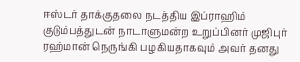ஈஸ்டர் தாக்குதலை நடத்திய இப்ராஹிம் குடும்பத்துடன் நாடாளுமன்ற உறுப்பினர் முஜிபுர் ரஹ்மான் நெருங்கி பழகியதாகவும் அவர் தனது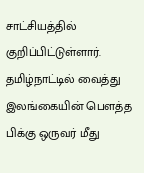சாட்சியத்தில் குறிப்பிட்டுள்ளார்.
தமிழ்நாட்டில் வைத்து இலங்கையின் பெளத்த பிக்கு ஒருவர் மீது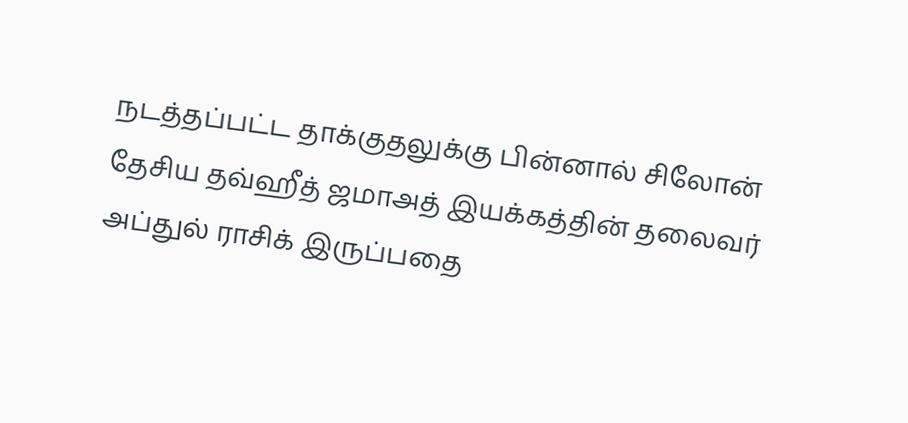நடத்தப்பட்ட தாக்குதலுக்கு பின்னால் சிலோன் தேசிய தவ்ஹீத் ஜமாஅத் இயக்கத்தின் தலைவர் அப்துல் ராசிக் இருப்பதை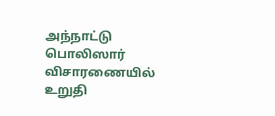அந்நாட்டு பொலிஸார் விசாரணையில் உறுதி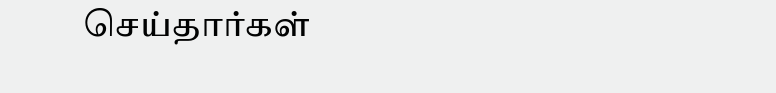செய்தார்கள்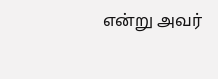என்று அவர்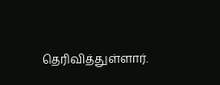தெரிவித்துள்ளார்.